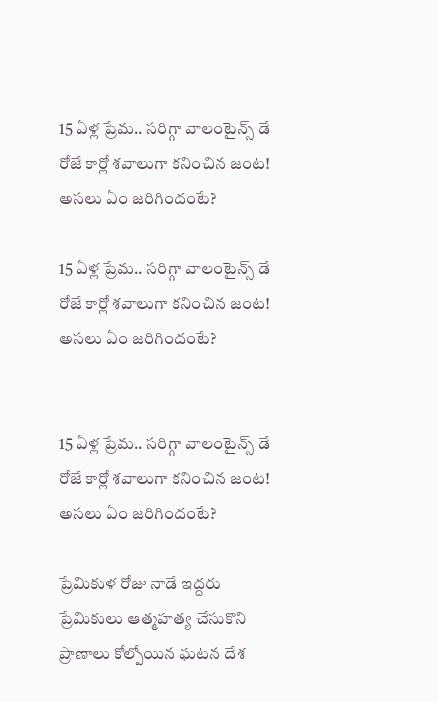15 ఏళ్ల ప్రేమ.. సరిగ్గా వాలంటైన్స్ డే రోజే కార్లో శవాలుగా కనించిన జంట! అసలు ఏం జరిగిందంటే?

15 ఏళ్ల ప్రేమ.. సరిగ్గా వాలంటైన్స్ డే రోజే కార్లో శవాలుగా కనించిన జంట! అసలు ఏం జరిగిందంటే?


15 ఏళ్ల ప్రేమ.. సరిగ్గా వాలంటైన్స్ డే రోజే కార్లో శవాలుగా కనించిన జంట! అసలు ఏం జరిగిందంటే?

ప్రేమికుళ రోజు నాడే ఇద్దరు ప్రేమికులు ఆత్మహత్య చేసుకొని ప్రాణాలు కోల్పోయిన ఘటన దేశ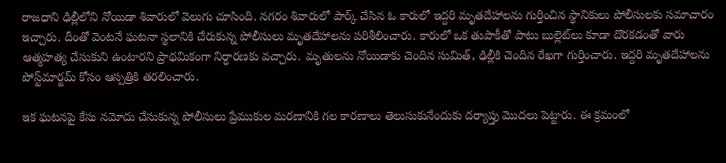రాజధాని ఢిల్లీలోని నోయిడా శివారులో వెలుగు చూసింది. నగరం శివారులో పార్క్ చేసిన ఓ కారులో ఇద్దరి మృతదేహాలను గుర్తించిన స్థానికులు పోలీసులకు సమాచారం ఇచ్చారు. దీంతో వెంటనే ఘటనా స్థలానికి చేరుకున్న పోలీసులు మృతదేహాలను పరిశీలించారు. కారులో ఒక తుపాకీతో పాటు బుల్లెట్‌లు కూడా దొరకడంతో వారు ఆత్మహత్య చేసుకుని ఉంటారని ప్రాథమికంగా నిర్ధారణకు వచ్చారు. మృతులను నోయిడాకు చెందిన సుమిత్‌, ఢిల్లీకి చెందిన రేఖగా గుర్తించారు. ఇద్దరి మృతదేహాలను పోస్ట్‌మార్టమ్‌ కోసం ఆస్పత్రికి తరలించారు.

ఇక ఘటనపై కేసు నమోదు చేసుకున్న పోలీసులు ప్రేముకుల మరణానికి గల కారణాలు తెలుసుకునేందుకు దర్యాప్తు మొదలు పెట్టారు. ఈ క్రమంలో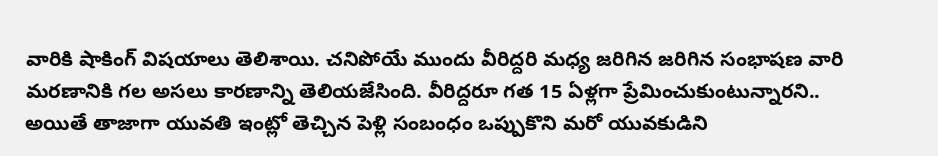వారికి షాకింగ్ విషయాలు తెలిశాయి. చనిపోయే ముందు వీరిద్దరి మధ్య జరిగిన జరిగిన సంభాషణ వారి మరణానికి గల అసలు కారణాన్ని తెలియజేసింది. వీరిద్దరూ గత 15 ఏళ్లగా ప్రేమించుకుంటున్నారని.. అయితే తాజాగా యువతి ఇంట్లో తెచ్చిన పెళ్లి సంబంధం ఒప్పుకొని మరో యువకుడిని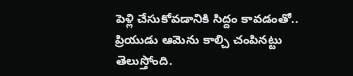పెళ్లి చేసుకోవడానికి సిద్దం కావడంతో.. ప్రియుడు ఆమెను కాల్చి చంపినట్టు తెలుస్తోంది.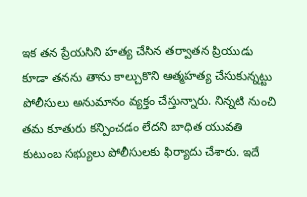ఇక తన ప్రేయసిని హత్య చేసిన తర్వాతన ప్రియుడు కూడా తనను తాను కాల్చుకొని ఆత్మహత్య చేసుకున్నట్టు పోలీసులు అనుమానం వ్యక్తం చేస్తున్నారు. నిన్నటి నుంచి తమ కూతురు కన్పించడం లేదని బాధిత యువతి కుటుంబ సభ్యులు పోలీసులకు ఫిర్యాదు చేశారు. ఇదే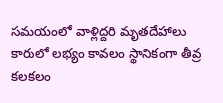సమయంలో వాళ్లిద్దరి మృతదేహాలు కారులో లభ్యం కావలం స్థానికంగా తీవ్ర కలకలం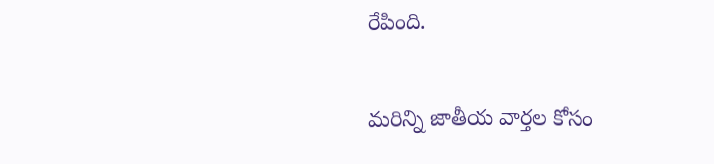రేపింది.

మరిన్ని జాతీయ వార్తల కోసం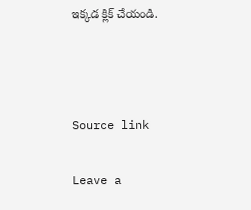ఇక్కడ క్లిక్ చేయండి.



Source link

Leave a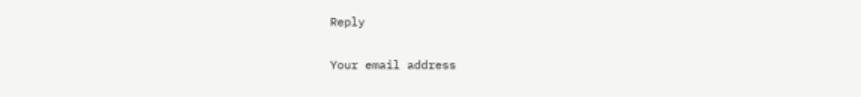Reply

Your email address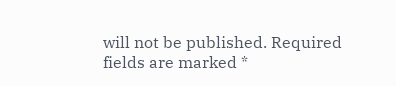will not be published. Required fields are marked *